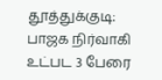தூத்துக்குடி: பாஜக நிர்வாகி உட்பட 3 பேரை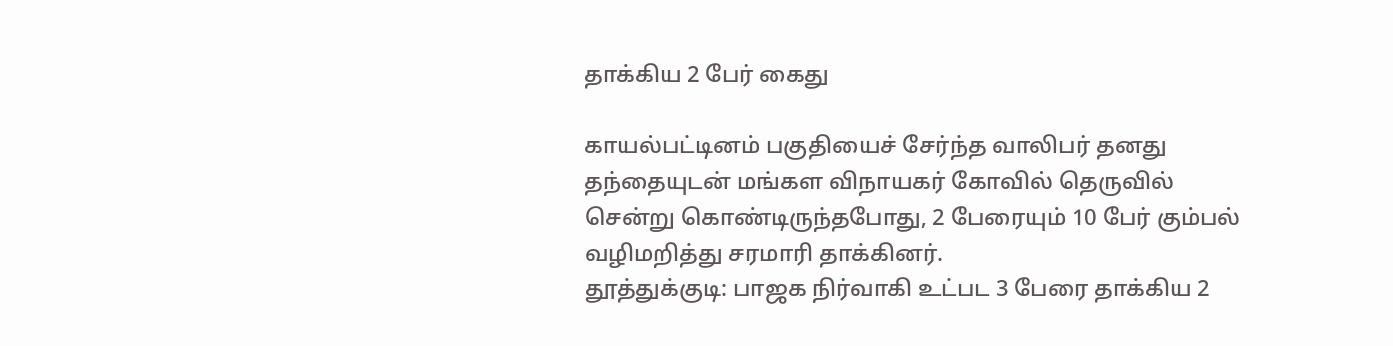தாக்கிய 2 பேர் கைது

காயல்பட்டினம் பகுதியைச் சேர்ந்த வாலிபர் தனது தந்தையுடன் மங்கள விநாயகர் கோவில் தெருவில் சென்று கொண்டிருந்தபோது, 2 பேரையும் 10 பேர் கும்பல் வழிமறித்து சரமாரி தாக்கினர்.
தூத்துக்குடி: பாஜக நிர்வாகி உட்பட 3 பேரை தாக்கிய 2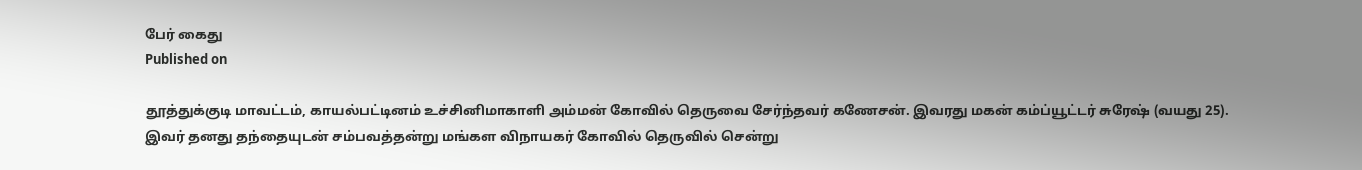பேர் கைது
Published on

தூத்துக்குடி மாவட்டம், காயல்பட்டினம் உச்சினிமாகாளி அம்மன் கோவில் தெருவை சேர்ந்தவர் கணேசன். இவரது மகன் கம்ப்யூட்டர் சுரேஷ் (வயது 25). இவர் தனது தந்தையுடன் சம்பவத்தன்று மங்கள விநாயகர் கோவில் தெருவில் சென்று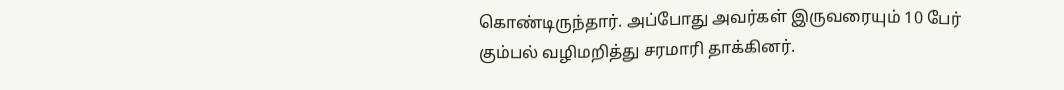கொண்டிருந்தார். அப்போது அவர்கள் இருவரையும் 10 பேர் கும்பல் வழிமறித்து சரமாரி தாக்கினர்.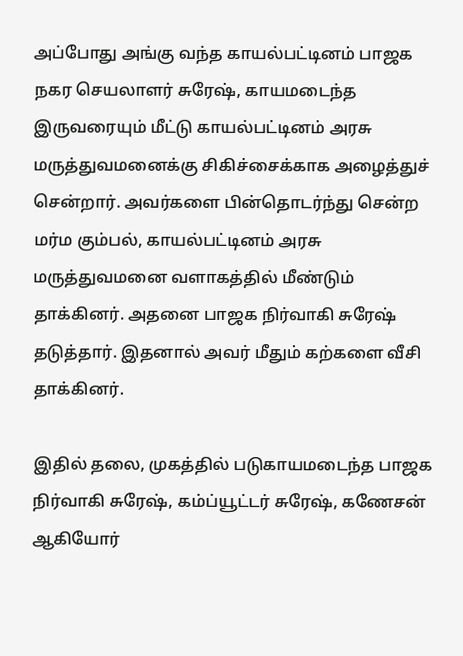அப்போது அங்கு வந்த காயல்பட்டினம் பாஜக நகர செயலாளர் சுரேஷ், காயமடைந்த இருவரையும் மீட்டு காயல்பட்டினம் அரசு மருத்துவமனைக்கு சிகிச்சைக்காக அழைத்துச் சென்றார். அவர்களை பின்தொடர்ந்து சென்ற மர்ம கும்பல், காயல்பட்டினம் அரசு மருத்துவமனை வளாகத்தில் மீண்டும் தாக்கினர். அதனை பாஜக நிர்வாகி சுரேஷ் தடுத்தார். இதனால் அவர் மீதும் கற்களை வீசி தாக்கினர்.

இதில் தலை, முகத்தில் படுகாயமடைந்த பாஜக நிர்வாகி சுரேஷ், கம்ப்யூட்டர் சுரேஷ், கணேசன் ஆகியோர்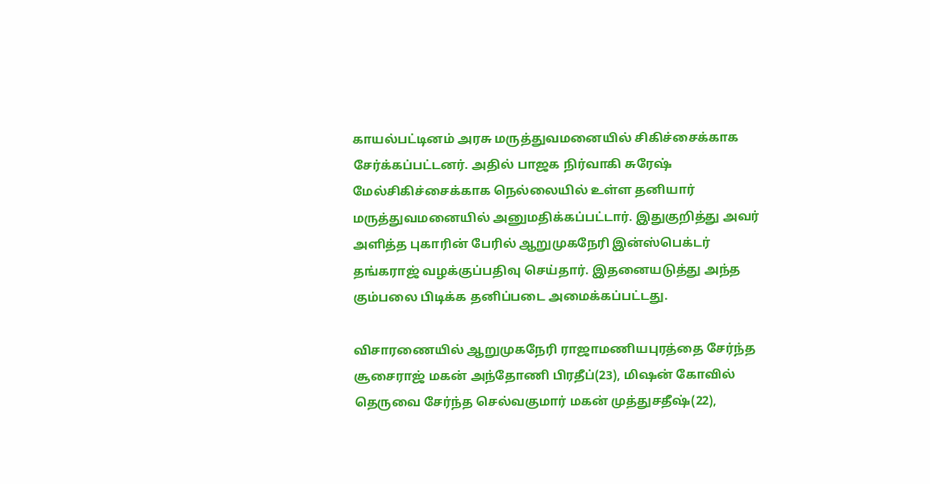காயல்பட்டினம் அரசு மருத்துவமனையில் சிகிச்சைக்காக சேர்க்கப்பட்டனர். அதில் பாஜக நிர்வாகி சுரேஷ் மேல்சிகிச்சைக்காக நெல்லையில் உள்ள தனியார் மருத்துவமனையில் அனுமதிக்கப்பட்டார். இதுகுறித்து அவர் அளித்த புகாரின் பேரில் ஆறுமுகநேரி இன்ஸ்பெக்டர் தங்கராஜ் வழக்குப்பதிவு செய்தார். இதனையடுத்து அந்த கும்பலை பிடிக்க தனிப்படை அமைக்கப்பட்டது.

விசாரணையில் ஆறுமுகநேரி ராஜாமணியபுரத்தை சேர்ந்த சூசைராஜ் மகன் அந்தோணி பிரதீப்(23), மிஷன் கோவில் தெருவை சேர்ந்த செல்வகுமார் மகன் முத்துசதீஷ்(22),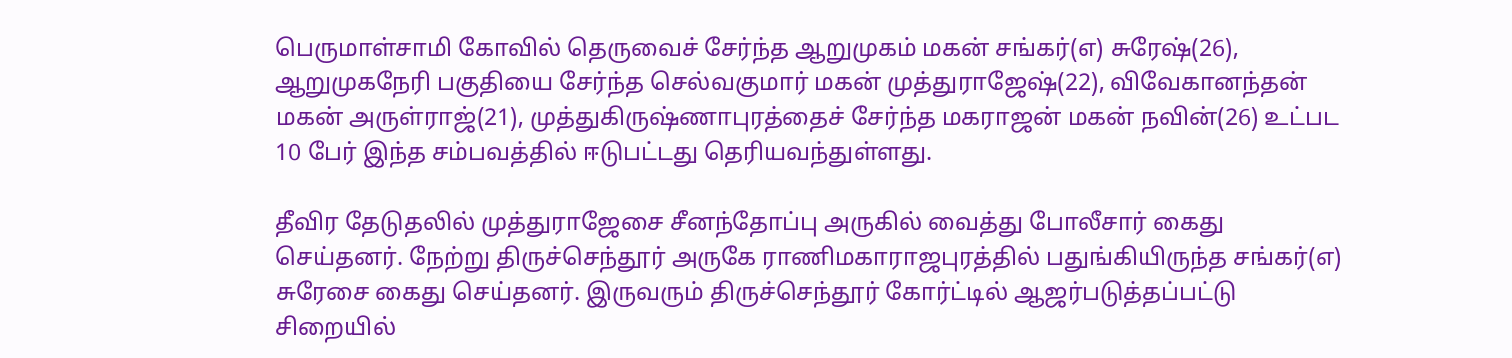பெருமாள்சாமி கோவில் தெருவைச் சேர்ந்த ஆறுமுகம் மகன் சங்கர்(எ) சுரேஷ்(26), ஆறுமுகநேரி பகுதியை சேர்ந்த செல்வகுமார் மகன் முத்துராஜேஷ்(22), விவேகானந்தன் மகன் அருள்ராஜ்(21), முத்துகிருஷ்ணாபுரத்தைச் சேர்ந்த மகராஜன் மகன் நவின்(26) உட்பட 10 பேர் இந்த சம்பவத்தில் ஈடுபட்டது தெரியவந்துள்ளது.

தீவிர தேடுதலில் முத்துராஜேசை சீனந்தோப்பு அருகில் வைத்து போலீசார் கைது செய்தனர். நேற்று திருச்செந்தூர் அருகே ராணிமகாராஜபுரத்தில் பதுங்கியிருந்த சங்கர்(எ) சுரேசை கைது செய்தனர். இருவரும் திருச்செந்தூர் கோர்ட்டில் ஆஜர்படுத்தப்பட்டு சிறையில்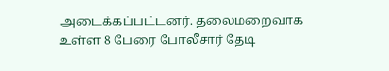அடைக்கப்பட்டனர். தலைமறைவாக உள்ள 8 பேரை போலீசார் தேடி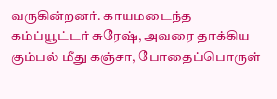வருகின்றனர். காயமடைந்த கம்ப்யூட்டர் சுரேஷ், அவரை தாக்கிய கும்பல் மீது கஞ்சா, போதைப்பொருள்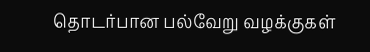தொடர்பான பல்வேறு வழக்குகள்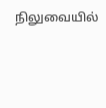நிலுவையில்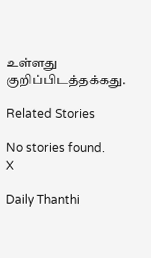உள்ளது குறிப்பிடத்தக்கது.

Related Stories

No stories found.
X

Daily Thanthi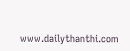www.dailythanthi.com